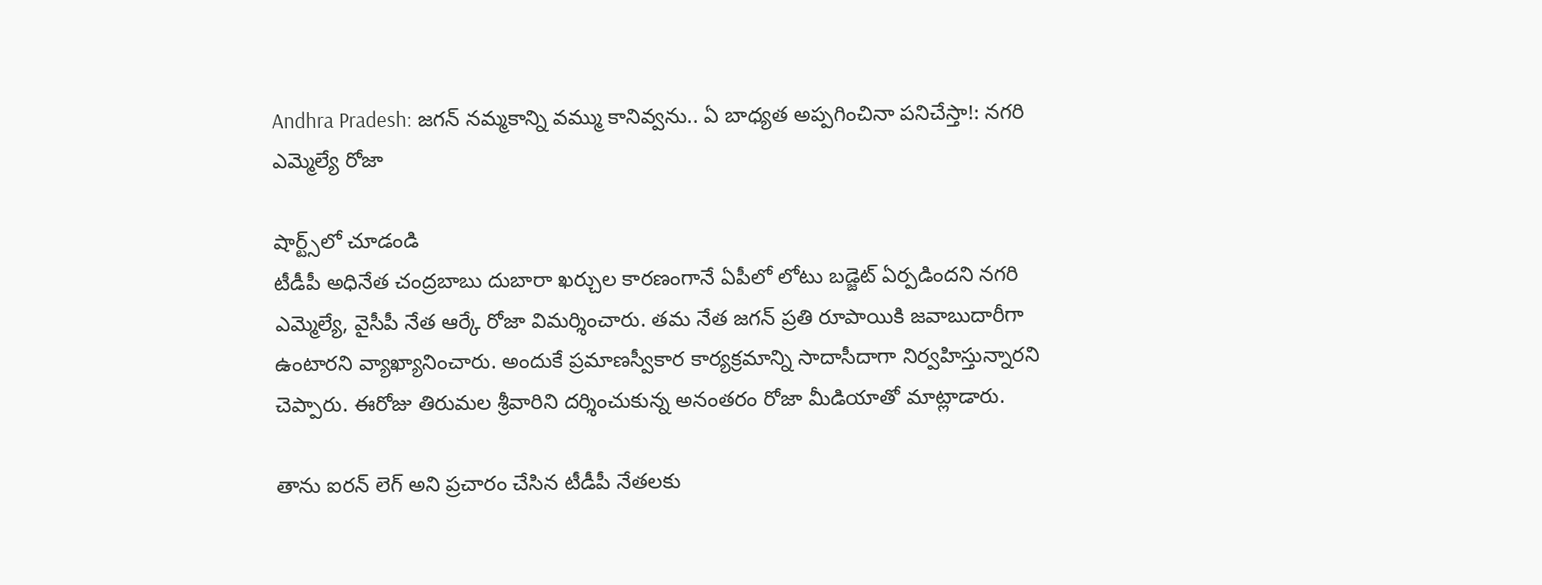Andhra Pradesh: జగన్ నమ్మకాన్ని వమ్ము కానివ్వను.. ఏ బాధ్యత అప్పగించినా పనిచేస్తా!: నగరి ఎమ్మెల్యే రోజా

షార్ట్స్‌లో చూడండి
టీడీపీ అధినేత చంద్రబాబు దుబారా ఖర్చుల కారణంగానే ఏపీలో లోటు బడ్జెట్ ఏర్పడిందని నగరి ఎమ్మెల్యే, వైసీపీ నేత ఆర్కే రోజా విమర్శించారు. తమ నేత జగన్ ప్రతి రూపాయికి జవాబుదారీగా ఉంటారని వ్యాఖ్యానించారు. అందుకే ప్రమాణస్వీకార కార్యక్రమాన్ని సాదాసీదాగా నిర్వహిస్తున్నారని చెప్పారు. ఈరోజు తిరుమల శ్రీవారిని దర్శించుకున్న అనంతరం రోజా మీడియాతో మాట్లాడారు.

తాను ఐరన్ లెగ్ అని ప్రచారం చేసిన టీడీపీ నేతలకు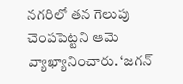నగరిలో తన గెలుపు చెంపపెట్టని ఆమె వ్యాఖ్యానించారు. ‘జగన్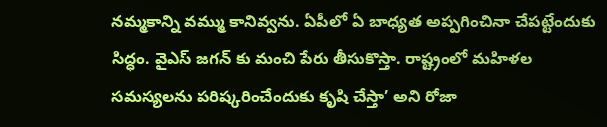నమ్మకాన్ని వమ్ము కానివ్వను. ఏపీలో ఏ బాధ్యత అప్పగించినా చేపట్టేందుకు సిద్ధం. వైఎస్ జగన్ కు మంచి పేరు తీసుకొస్తా. రాష్ట్రంలో మహిళల సమస్యలను పరిష్కరించేందుకు కృషి చేస్తా’ అని రోజా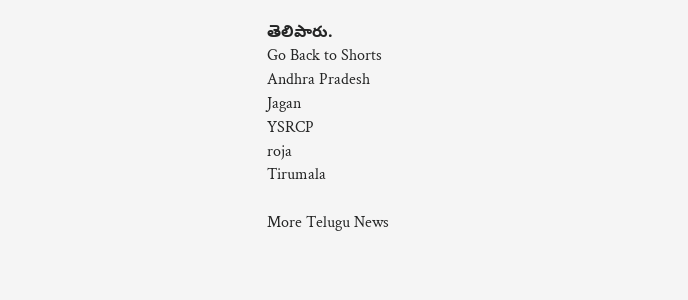తెలిపారు.
Go Back to Shorts
Andhra Pradesh
Jagan
YSRCP
roja
Tirumala

More Telugu News